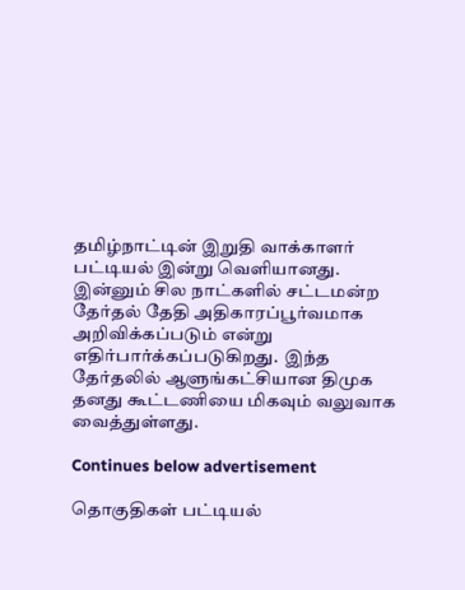தமிழ்நாட்டின் இறுதி வாக்காளர் பட்டியல் இன்று வெளியானது. இன்னும் சில நாட்களில் சட்டமன்ற தேர்தல் தேதி அதிகாரப்பூர்வமாக அறிவிக்கப்படும் என்று எதிர்பார்க்கப்படுகிறது.  இந்த தேர்தலில் ஆளுங்கட்சியான திமுக தனது கூட்டணியை மிகவும் வலுவாக வைத்துள்ளது.

Continues below advertisement

தொகுதிகள் பட்டியல்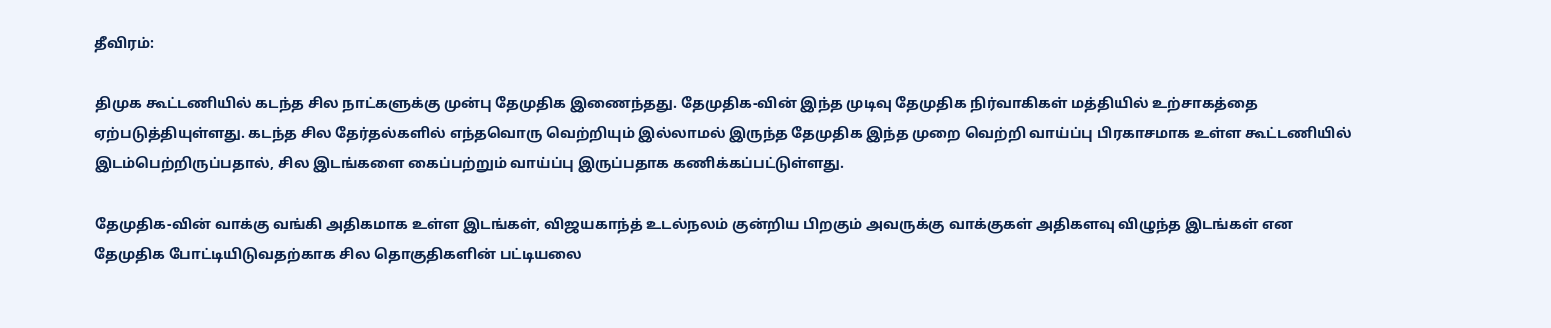தீவிரம்:

திமுக கூட்டணியில் கடந்த சில நாட்களுக்கு முன்பு தேமுதிக இணைந்தது. தேமுதிக-வின் இந்த முடிவு தேமுதிக நிர்வாகிகள் மத்தியில் உற்சாகத்தை ஏற்படுத்தியுள்ளது. கடந்த சில தேர்தல்களில் எந்தவொரு வெற்றியும் இல்லாமல் இருந்த தேமுதிக இந்த முறை வெற்றி வாய்ப்பு பிரகாசமாக உள்ள கூட்டணியில் இடம்பெற்றிருப்பதால், சில இடங்களை கைப்பற்றும் வாய்ப்பு இருப்பதாக கணிக்கப்பட்டுள்ளது.

தேமுதிக-வின் வாக்கு வங்கி அதிகமாக உள்ள இடங்கள், விஜயகாந்த் உடல்நலம் குன்றிய பிறகும் அவருக்கு வாக்குகள் அதிகளவு விழுந்த இடங்கள் என தேமுதிக போட்டியிடுவதற்காக சில தொகுதிகளின் பட்டியலை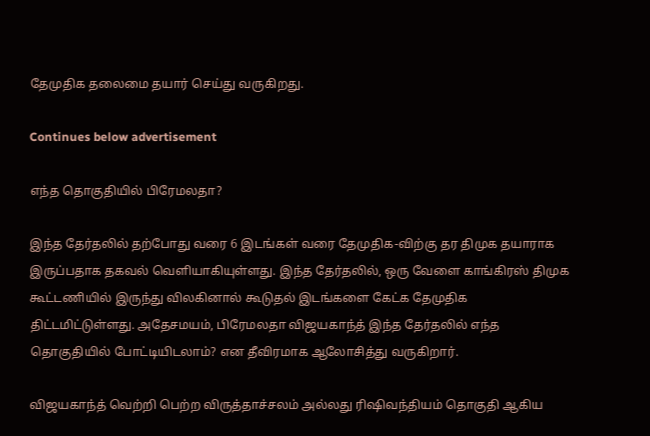தேமுதிக தலைமை தயார் செய்து வருகிறது.

Continues below advertisement

எந்த தொகுதியில் பிரேமலதா?

இந்த தேர்தலில் தற்போது வரை 6 இடங்கள் வரை தேமுதிக-விற்கு தர திமுக தயாராக இருப்பதாக தகவல் வெளியாகியுள்ளது. இந்த தேர்தலில், ஒரு வேளை காங்கிரஸ் திமுக கூட்டணியில் இருந்து விலகினால் கூடுதல் இடங்களை கேட்க தேமுதிக திட்டமிட்டுள்ளது. அதேசமயம், பிரேமலதா விஜயகாந்த் இந்த தேர்தலில் எந்த தொகுதியில் போட்டியிடலாம்? என தீவிரமாக ஆலோசித்து வருகிறார்.

விஜயகாந்த் வெற்றி பெற்ற விருத்தாச்சலம் அல்லது ரிஷிவந்தியம் தொகுதி ஆகிய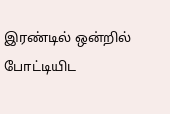இரண்டில் ஒன்றில் போட்டியிட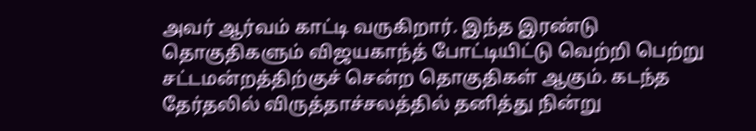அவர் ஆர்வம் காட்டி வருகிறார். இந்த இரண்டு தொகுதிகளும் விஜயகாந்த் போட்டியிட்டு வெற்றி பெற்று சட்டமன்றத்திற்குச் சென்ற தொகுதிகள் ஆகும். கடந்த தேர்தலில் விருத்தாச்சலத்தில் தனித்து நின்று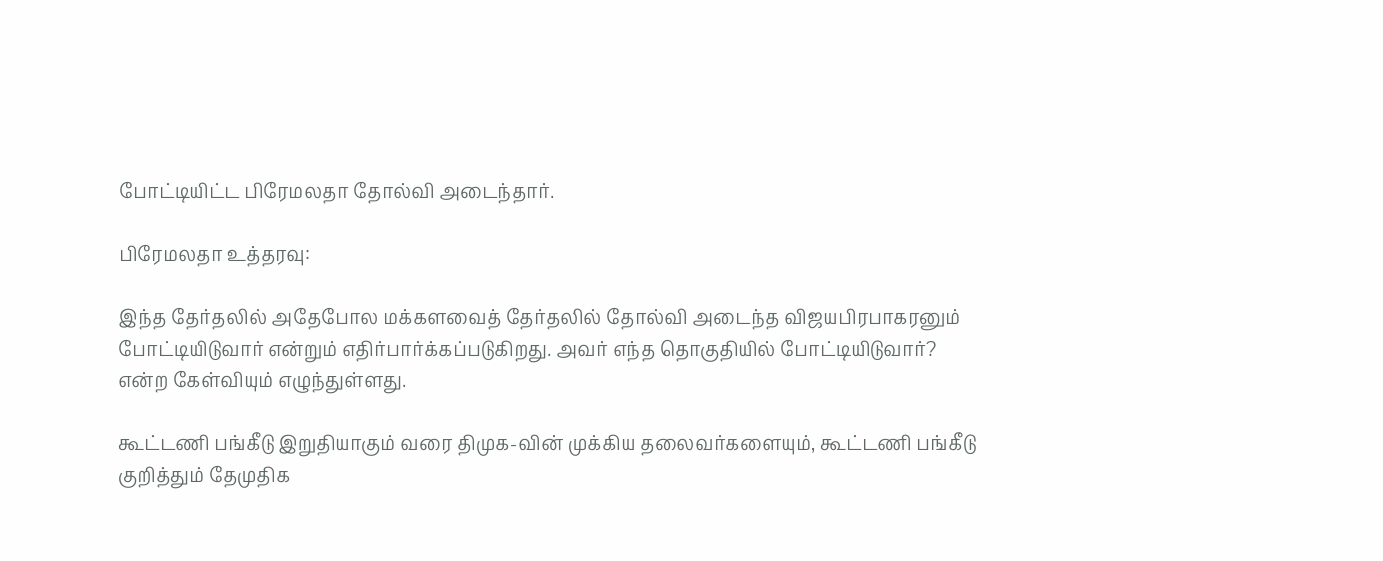போட்டியிட்ட பிரேமலதா தோல்வி அடைந்தார்.

பிரேமலதா உத்தரவு:

இந்த தேர்தலில் அதேபோல மக்களவைத் தேர்தலில் தோல்வி அடைந்த விஜயபிரபாகரனும் போட்டியிடுவார் என்றும் எதிர்பார்க்கப்படுகிறது. அவர் எந்த தொகுதியில் போட்டியிடுவார்? என்ற கேள்வியும் எழுந்துள்ளது.

கூட்டணி பங்கீடு இறுதியாகும் வரை திமுக-வின் முக்கிய தலைவர்களையும், கூட்டணி பங்கீடு குறித்தும் தேமுதிக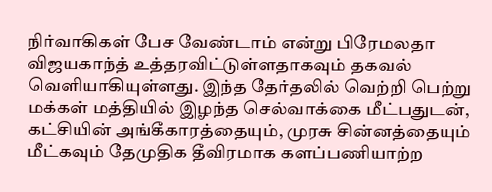நிர்வாகிகள் பேச வேண்டாம் என்று பிரேமலதா விஜயகாந்த் உத்தரவிட்டுள்ளதாகவும் தகவல் வெளியாகியுள்ளது. இந்த தேர்தலில் வெற்றி பெற்று மக்கள் மத்தியில் இழந்த செல்வாக்கை மீட்பதுடன், கட்சியின் அங்கீகாரத்தையும், முரசு சின்னத்தையும் மீட்கவும் தேமுதிக தீவிரமாக களப்பணியாற்ற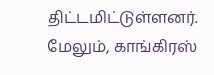திட்டமிட்டுள்ளனர். மேலும், காங்கிரஸ்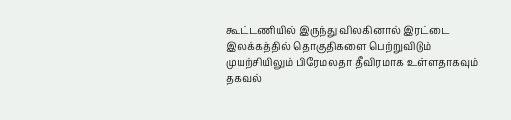கூட்டணியில் இருந்து விலகினால் இரட்டை இலக்கத்தில் தொகுதிகளை பெற்றுவிடும் முயற்சியிலும் பிரேமலதா தீவிரமாக உள்ளதாகவும் தகவல்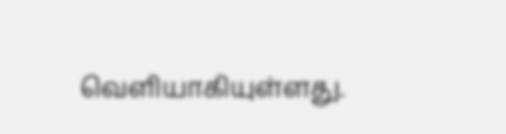வெளியாகியுள்ளது.